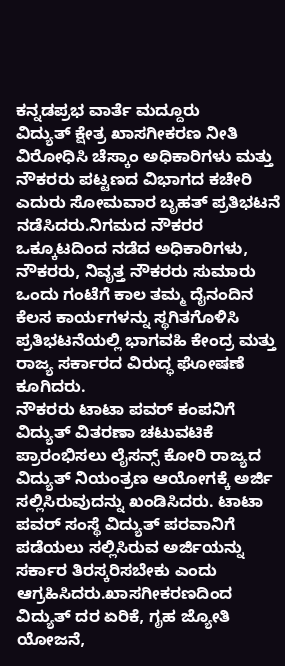ಕನ್ನಡಪ್ರಭ ವಾರ್ತೆ ಮದ್ದೂರು
ವಿದ್ಯುತ್ ಕ್ಷೇತ್ರ ಖಾಸಗೀಕರಣ ನೀತಿ ವಿರೋಧಿಸಿ ಚೆಸ್ಕಾಂ ಅಧಿಕಾರಿಗಳು ಮತ್ತು ನೌಕರರು ಪಟ್ಟಣದ ವಿಭಾಗದ ಕಚೇರಿ ಎದುರು ಸೋಮವಾರ ಬೃಹತ್ ಪ್ರತಿಭಟನೆ ನಡೆಸಿದರು.ನಿಗಮದ ನೌಕರರ ಒಕ್ಕೂಟದಿಂದ ನಡೆದ ಅಧಿಕಾರಿಗಳು, ನೌಕರರು, ನಿವೃತ್ತ ನೌಕರರು ಸುಮಾರು ಒಂದು ಗಂಟೆಗೆ ಕಾಲ ತಮ್ಮ ದೈನಂದಿನ ಕೆಲಸ ಕಾರ್ಯಗಳನ್ನು ಸ್ಥಗಿತಗೊಳಿಸಿ ಪ್ರತಿಭಟನೆಯಲ್ಲಿ ಭಾಗವಹಿ ಕೇಂದ್ರ ಮತ್ತು ರಾಜ್ಯ ಸರ್ಕಾರದ ವಿರುದ್ಧ ಘೋಷಣೆ ಕೂಗಿದರು.
ನೌಕರರು ಟಾಟಾ ಪವರ್ ಕಂಪನಿಗೆ ವಿದ್ಯುತ್ ವಿತರಣಾ ಚಟುವಟಿಕೆ ಪ್ರಾರಂಭಿಸಲು ಲೈಸನ್ಸ್ ಕೋರಿ ರಾಜ್ಯದ ವಿದ್ಯುತ್ ನಿಯಂತ್ರಣ ಆಯೋಗಕ್ಕೆ ಅರ್ಜಿ ಸಲ್ಲಿಸಿರುವುದನ್ನು ಖಂಡಿಸಿದರು. ಟಾಟಾ ಪವರ್ ಸಂಸ್ಥೆ ವಿದ್ಯುತ್ ಪರವಾನಿಗೆ ಪಡೆಯಲು ಸಲ್ಲಿಸಿರುವ ಅರ್ಜಿಯನ್ನು ಸರ್ಕಾರ ತಿರಸ್ಕರಿಸಬೇಕು ಎಂದು ಆಗ್ರಹಿಸಿದರು.ಖಾಸಗೀಕರಣದಿಂದ ವಿದ್ಯುತ್ ದರ ಏರಿಕೆ, ಗೃಹ ಜ್ಯೋತಿ ಯೋಜನೆ,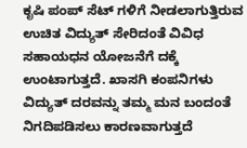ಕೃಷಿ ಪಂಪ್ ಸೆಟ್ ಗಳಿಗೆ ನೀಡಲಾಗುತ್ತಿರುವ ಉಚಿತ ವಿದ್ಯುತ್ ಸೇರಿದಂತೆ ವಿವಿಧ ಸಹಾಯಧನ ಯೋಜನೆಗೆ ದಕ್ಕೆ ಉಂಟಾಗುತ್ತದೆ. ಖಾಸಗಿ ಕಂಪನಿಗಳು ವಿದ್ಯುತ್ ದರವನ್ನು ತಮ್ಮ ಮನ ಬಂದಂತೆ ನಿಗದಿಪಡಿಸಲು ಕಾರಣವಾಗುತ್ತದೆ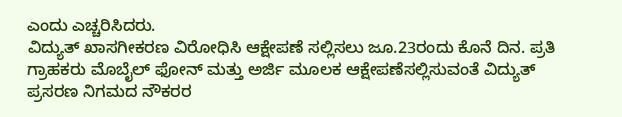ಎಂದು ಎಚ್ಚರಿಸಿದರು.
ವಿದ್ಯುತ್ ಖಾಸಗೀಕರಣ ವಿರೋಧಿಸಿ ಆಕ್ಷೇಪಣೆ ಸಲ್ಲಿಸಲು ಜೂ.23ರಂದು ಕೊನೆ ದಿನ. ಪ್ರತಿ ಗ್ರಾಹಕರು ಮೊಬೈಲ್ ಫೋನ್ ಮತ್ತು ಅರ್ಜಿ ಮೂಲಕ ಆಕ್ಷೇಪಣೆಸಲ್ಲಿಸುವಂತೆ ವಿದ್ಯುತ್ ಪ್ರಸರಣ ನಿಗಮದ ನೌಕರರ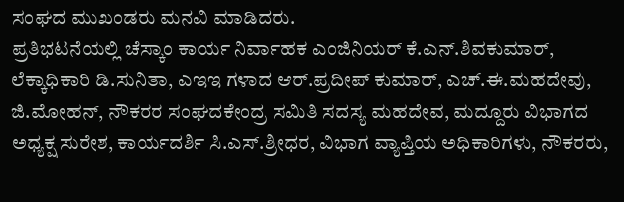ಸಂಘದ ಮುಖಂಡರು ಮನವಿ ಮಾಡಿದರು.
ಪ್ರತಿಭಟನೆಯಲ್ಲಿ ಚೆಸ್ಕಾಂ ಕಾರ್ಯ ನಿರ್ವಾಹಕ ಎಂಜಿನಿಯರ್ ಕೆ.ಎನ್.ಶಿವಕುಮಾರ್, ಲೆಕ್ಕಾಧಿಕಾರಿ ಡಿ.ಸುನಿತಾ, ಎಇಇ ಗಳಾದ ಆರ್.ಪ್ರದೀಪ್ ಕುಮಾರ್, ಎಚ್.ಈ.ಮಹದೇವು, ಜಿ.ಮೋಹನ್, ನೌಕರರ ಸಂಘದಕೇಂದ್ರ ಸಮಿತಿ ಸದಸ್ಯ ಮಹದೇವ, ಮದ್ದೂರು ವಿಭಾಗದ ಅಧ್ಯಕ್ಷ ಸುರೇಶ, ಕಾರ್ಯದರ್ಶಿ ಸಿ.ಎಸ್.ಶ್ರೀಧರ, ವಿಭಾಗ ವ್ಯಾಪ್ತಿಯ ಅಧಿಕಾರಿಗಳು, ನೌಕರರು,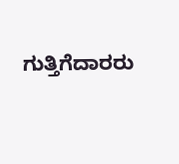ಗುತ್ತಿಗೆದಾರರು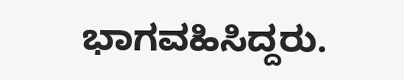ಭಾಗವಹಿಸಿದ್ದರು.